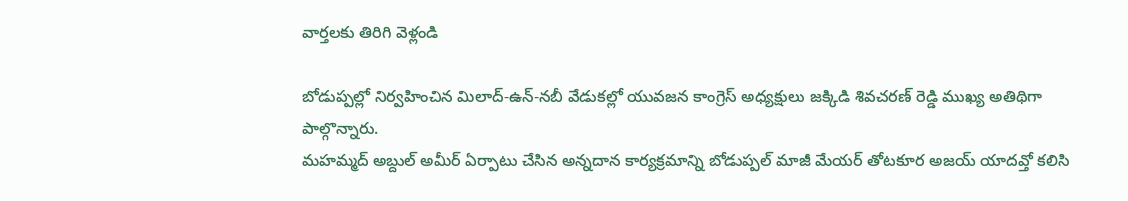వార్తలకు తిరిగి వెళ్లండి

బోడుప్పల్లో నిర్వహించిన మిలాద్-ఉన్-నబీ వేడుకల్లో యువజన కాంగ్రెస్ అధ్యక్షులు జక్కిడి శివచరణ్ రెడ్డి ముఖ్య అతిథిగా పాల్గొన్నారు.
మహమ్మద్ అబ్దుల్ అమీర్ ఏర్పాటు చేసిన అన్నదాన కార్యక్రమాన్ని బోడుప్పల్ మాజీ మేయర్ తోటకూర అజయ్ యాదవ్తో కలిసి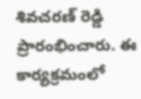శివచరణ్ రెడ్డి ప్రారంభించారు. ఈ కార్యక్రమంలో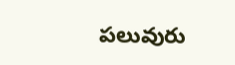పలువురు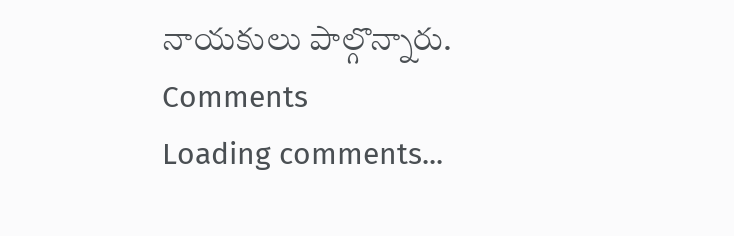నాయకులు పాల్గొన్నారు.
Comments
Loading comments...